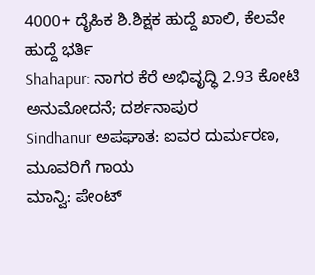4000+ ದೈಹಿಕ ಶಿ.ಶಿಕ್ಷಕ ಹುದ್ದೆ ಖಾಲಿ, ಕೆಲವೇ ಹುದ್ದೆ ಭರ್ತಿ
Shahapur: ನಾಗರ ಕೆರೆ ಅಭಿವೃದ್ಧಿ 2.93 ಕೋಟಿ ಅನುಮೋದನೆ; ದರ್ಶನಾಪುರ
Sindhanur ಅಪಘಾತ: ಐವರ ದುರ್ಮರಣ, ಮೂವರಿಗೆ ಗಾಯ
ಮಾನ್ವಿ: ಪೇಂಟ್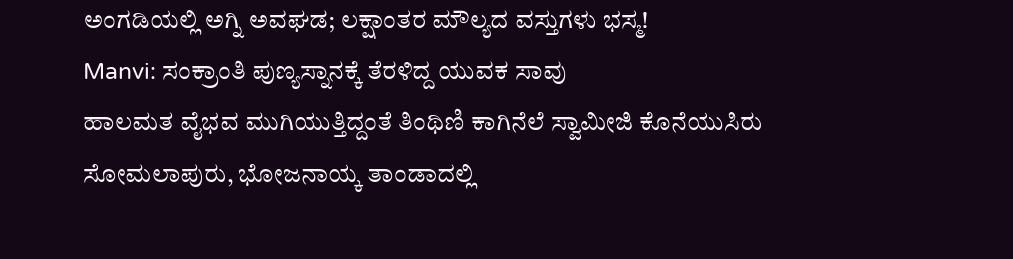ಅಂಗಡಿಯಲ್ಲಿ ಅಗ್ನಿ ಅವಘಡ; ಲಕ್ಷಾಂತರ ಮೌಲ್ಯದ ವಸ್ತುಗಳು ಭಸ್ಮ!
Manvi: ಸಂಕ್ರಾಂತಿ ಪುಣ್ಯಸ್ನಾನಕ್ಕೆ ತೆರಳಿದ್ದ ಯುವಕ ಸಾವು
ಹಾಲಮತ ವೈಭವ ಮುಗಿಯುತ್ತಿದ್ದಂತೆ ತಿಂಥಿಣಿ ಕಾಗಿನೆಲೆ ಸ್ವಾಮೀಜಿ ಕೊನೆಯುಸಿರು
ಸೋಮಲಾಪುರು, ಭೋಜನಾಯ್ಕ ತಾಂಡಾದಲ್ಲಿ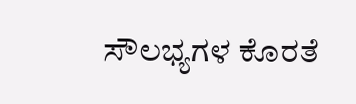ಸೌಲಭ್ಯಗಳ ಕೊರತೆ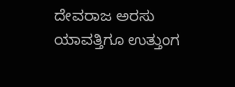ದೇವರಾಜ ಅರಸು ಯಾವತ್ತಿಗೂ ಉತ್ತುಂಗ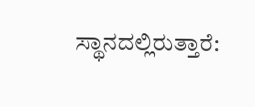ಸ್ಥಾನದಲ್ಲಿರುತ್ತಾರೆ: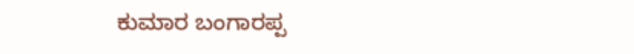ಕುಮಾರ ಬಂಗಾರಪ್ಪ